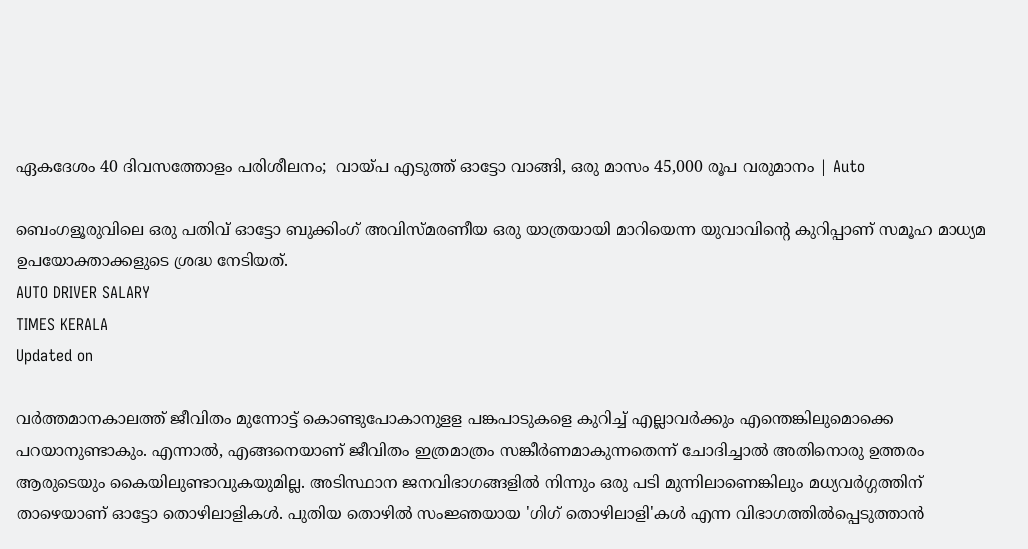ഏകദേശം 40 ദിവസത്തോളം പരിശീലനം;  വായ്പ എടുത്ത് ഓട്ടോ വാങ്ങി, ഒരു മാസം 45,000 രൂപ വരുമാനം | Auto

ബെംഗളൂരുവിലെ ഒരു പതിവ് ഓട്ടോ ബുക്കിംഗ് അവിസ്മരണീയ ഒരു യാത്രയായി മാറിയെന്ന യുവാവിന്‍റെ കുറിപ്പാണ് സമൂഹ മാധ്യമ ഉപയോക്താക്കളുടെ ശ്രദ്ധ നേടിയത്.
AUTO DRIVER SALARY
TIMES KERALA
Updated on

വർത്തമാനകാലത്ത് ജീവിതം മുന്നോട്ട് കൊണ്ടുപോകാനുളള പങ്കപാടുകളെ കുറിച്ച് എല്ലാവർക്കും എന്തെങ്കിലുമൊക്കെ പറയാനുണ്ടാകും. എന്നാൽ, എങ്ങനെയാണ് ജീവിതം ഇത്രമാത്രം സങ്കീർണമാകുന്നതെന്ന് ചോദിച്ചാൽ അതിനൊരു ഉത്തരം ആരുടെയും കൈയിലുണ്ടാവുകയുമില്ല. അടിസ്ഥാന ജനവിഭാഗങ്ങളിൽ നിന്നും ഒരു പടി മുന്നിലാണെങ്കിലും മധ്യവർഗ്ഗത്തിന് താഴെയാണ് ഓട്ടോ തൊഴിലാളികൾ. പുതിയ തൊഴിൽ സംജ്ഞയായ 'ഗിഗ് തൊഴിലാളി'കൾ എന്ന വിഭാഗത്തിൽപ്പെടുത്താൻ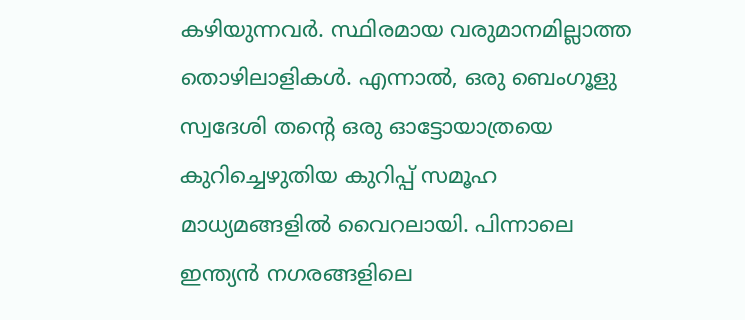കഴിയുന്നവർ. സ്ഥിരമായ വരുമാനമില്ലാത്ത തൊഴിലാളികൾ. എന്നാൽ, ഒരു ബെംഗൂളു സ്വദേശി തന്‍റെ ഒരു ഓട്ടോയാത്രയെ കുറിച്ചെഴുതിയ കുറിപ്പ് സമൂഹ മാധ്യമങ്ങളിൽ വൈറലായി. പിന്നാലെ ഇന്ത്യൻ നഗരങ്ങളിലെ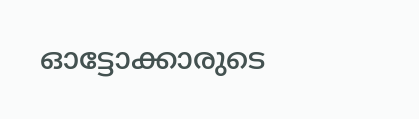ഓട്ടോക്കാരുടെ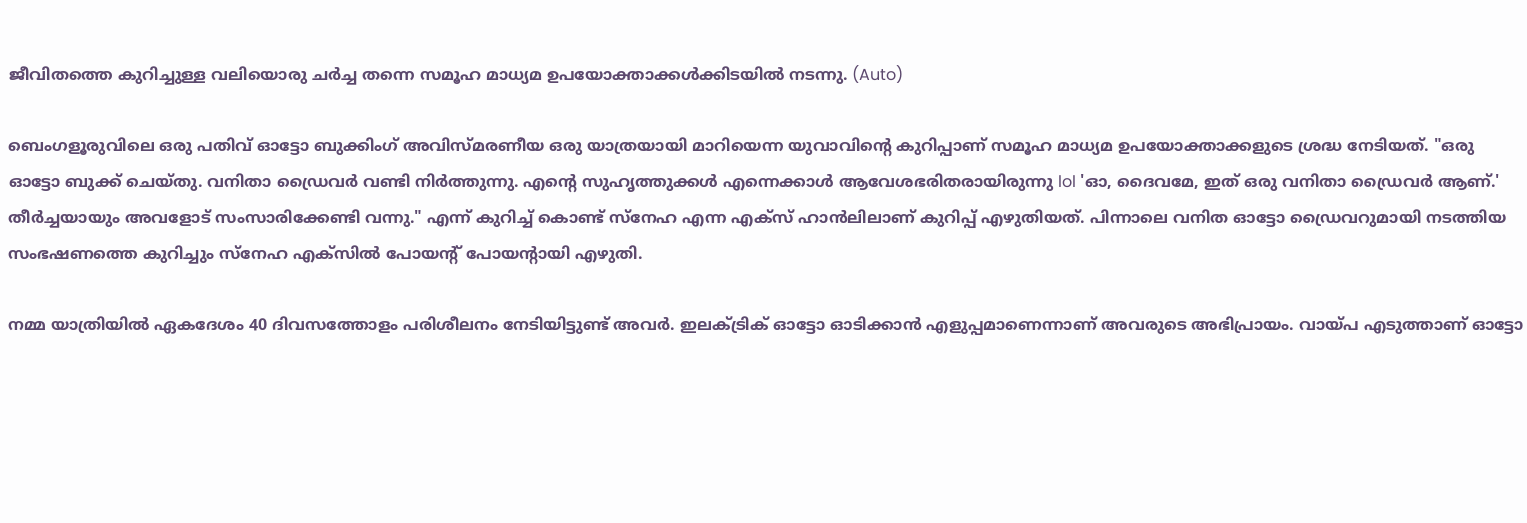ജീവിതത്തെ കുറിച്ചുള്ള വലിയൊരു ചർച്ച തന്നെ സമൂഹ മാധ്യമ ഉപയോക്താക്കൾക്കിടയിൽ നടന്നു. (Auto)

ബെംഗളൂരുവിലെ ഒരു പതിവ് ഓട്ടോ ബുക്കിംഗ് അവിസ്മരണീയ ഒരു യാത്രയായി മാറിയെന്ന യുവാവിന്‍റെ കുറിപ്പാണ് സമൂഹ മാധ്യമ ഉപയോക്താക്കളുടെ ശ്രദ്ധ നേടിയത്. "ഒരു ഓട്ടോ ബുക്ക് ചെയ്തു. വനിതാ ഡ്രൈവർ വണ്ടി നിർത്തുന്നു. എന്‍റെ സുഹൃത്തുക്കൾ എന്നെക്കാൾ ആവേശഭരിതരായിരുന്നു lol 'ഓ, ദൈവമേ, ഇത് ഒരു വനിതാ ഡ്രൈവർ ആണ്.' തീർച്ചയായും അവളോട് സംസാരിക്കേണ്ടി വന്നു." എന്ന് കുറിച്ച് കൊണ്ട് സ്നേഹ എന്ന എക്സ് ഹാന്‍ലിലാണ് കുറിപ്പ് എഴുതിയത്. പിന്നാലെ വനിത ഓട്ടോ ഡ്രൈവറുമായി നടത്തിയ സംഭഷണത്തെ കുറിച്ചും സ്നേഹ എക്സിൽ പോയന്‍റ് പോയന്‍റായി എഴുതി.

നമ്മ യാത്രിയിൽ ഏകദേശം 40 ദിവസത്തോളം പരിശീലനം നേടിയിട്ടുണ്ട് അവ‍ർ. ഇലക്ട്രിക് ഓട്ടോ ഓടിക്കാൻ എളുപ്പമാണെന്നാണ് അവരുടെ അഭിപ്രായം. വായ്പ എടുത്താണ് ഓട്ടോ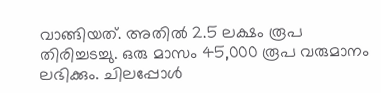വാങ്ങിയത്. അതിൽ 2.5 ലക്ഷം രൂപ തിരിച്ചടച്ചു. ഒരു മാസം 45,000 രൂപ വരുമാനം ലഭിക്കും. ചിലപ്പോൾ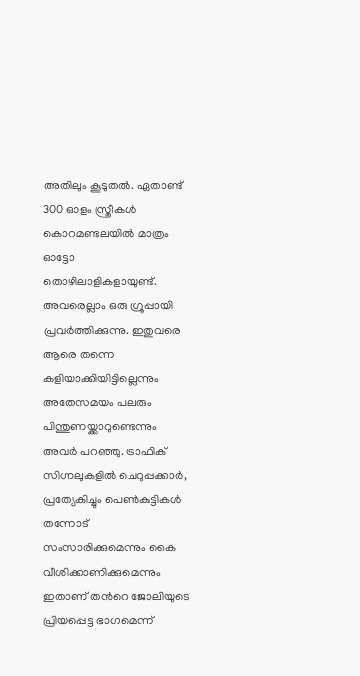അതിലും കൂടുതൽ. ഏതാണ്ട് 300 ഓളം സ്ത്രീകൾ കൊറമണ്ടലയിൽ മാത്രം ഓട്ടോ തൊഴിലാളികളായുണ്ട്. അവരെല്ലാം ഒരു ഗ്രൂപ്പായി പ്രവർത്തിക്കുന്നു. ഇതുവരെ ആരെ തന്നെ കളിയാക്കിയിട്ടില്ലെന്നും അതേസമയം പലരും പിന്തുണയ്ക്കാറുണ്ടെന്നും അവർ പറഞ്ഞു. ട്രാഫിക് സിഗ്നലുകളിൽ ചെറുപ്പക്കാർ, പ്രത്യേകിച്ചും പെണ്‍കുട്ടികൾ തന്നോട് സംസാരിക്കുമെന്നും കൈ വീശിക്കാണിക്കുമെന്നും ഇതാണ് തന്‍റെ ജോലിയുടെ പ്രിയപ്പെട്ട ഭാഗമെന്ന്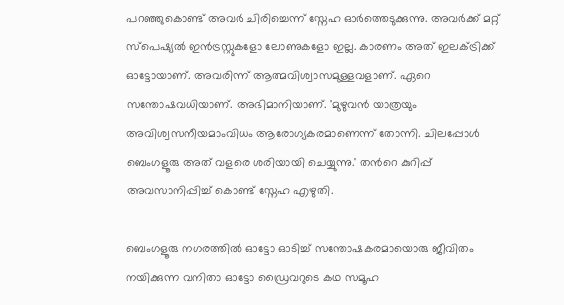പറഞ്ഞുകൊണ്ട് അവ‍ർ ചിരിച്ചെന്ന് സ്നേഹ ഓർത്തെടുക്കുന്നു. അവ‍ർക്ക് മറ്റ് സ്പെഷ്യൽ ഇന്‍ട്രസ്റ്റുകളോ ലോണുകളോ ഇല്ല. കാരണം അത് ഇലക്ട്രിക്ക് ഓട്ടോയാണ്. അവരിന്ന് ആത്മവിശ്വാസമുള്ളവളാണ്. ഏറെ സന്തോഷവധിയാണ്. അഭിമാനിയാണ്. 'മുഴുവൻ യാത്രയും അവിശ്വസനീയമാംവിധം ആരോഗ്യകരമാണെന്ന് തോന്നി. ചിലപ്പോൾ ബെംഗളൂരു അത് വളരെ ശരിയായി ചെയ്യുന്നു.' തന്‍റെ കുറിപ്പ് അവസാനിപ്പിച്ച് കൊണ്ട് സ്നേഹ എഴുതി.

ബെംഗളൂരു നഗരത്തിൽ ഓട്ടോ ഓടിച്ച് സന്തോഷകരമായൊരു ജീവിതം നയിക്കുന്ന വനിതാ ഓട്ടോ ഡ്രൈവറുടെ കഥ സമൂഹ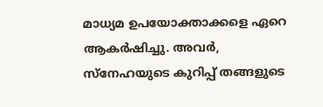മാധ്യമ ഉപയോക്താക്കളെ ഏറെ ആകർഷിച്ചു. അവർ, സ്നേഹയുടെ കുറിപ്പ് തങ്ങളുടെ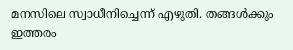മനസിലെ സ്വാധീനിച്ചെന്ന് എഴുതി. തങ്ങൾക്കും ഇത്തരം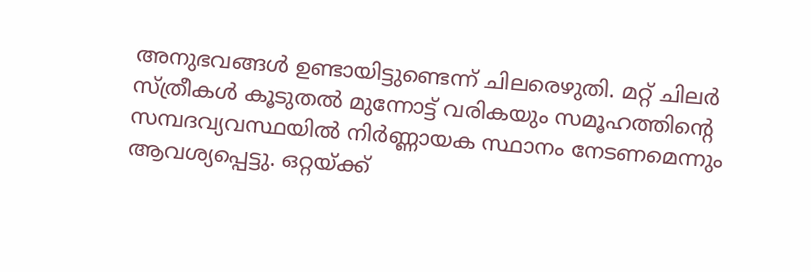അനുഭവങ്ങൾ ഉണ്ടായിട്ടുണ്ടെന്ന് ചിലരെഴുതി. മറ്റ് ചിലർ സ്ത്രീകൾ കൂടുതൽ മുന്നോട്ട് വരികയും സമൂഹത്തിന്‍റെ സമ്പദവ്യവസ്ഥയിൽ നിർണ്ണായക സ്ഥാനം നേടണമെന്നും ആവശ്യപ്പെട്ടു. ഒറ്റയ്ക്ക്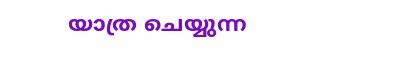യാത്ര ചെയ്യുന്ന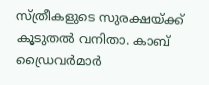സ്ത്രീകളുടെ സുരക്ഷയ്ക്ക് കൂടുതൽ വനിതാ. കാബ് ഡ്രൈവർമാർ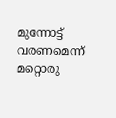മുന്നോട്ട് വരണമെന്ന് മറ്റൊരു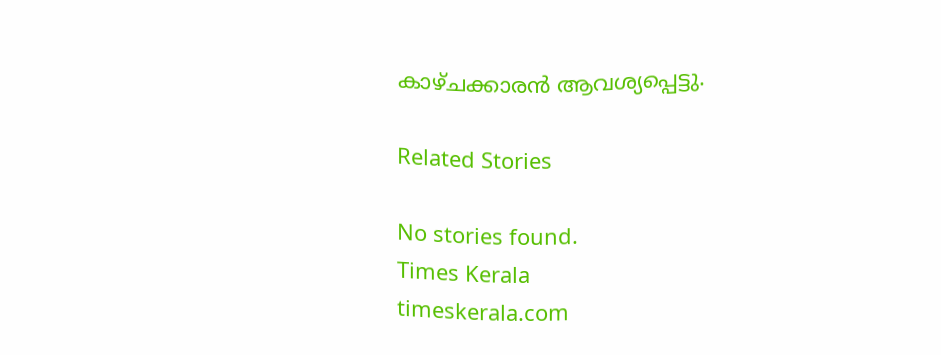കാഴ്ചക്കാരൻ ആവശ്യപ്പെട്ടു.

Related Stories

No stories found.
Times Kerala
timeskerala.com